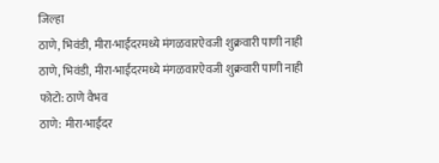जिल्हा
ठाणे, भिवंडी, मीरा-भाईंदरमध्ये मंगळवारऐवजी शुक्रवारी पाणी नाही
ठाणे, भिवंडी, मीरा-भाईंदरमध्ये मंगळवारऐवजी शुक्रवारी पाणी नाही
फोटो: ठाणे वैभव
ठाणे: मीरा-भाईंदर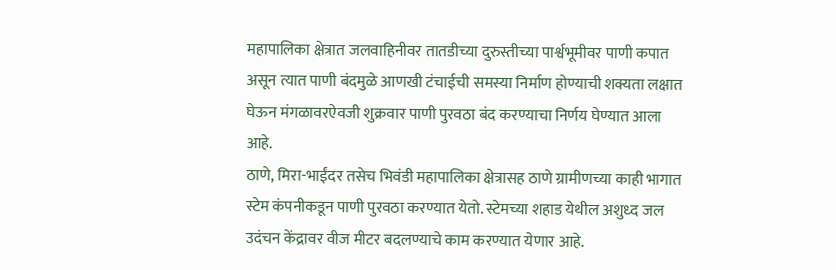महापालिका क्षेत्रात जलवाहिनीवर तातडीच्या दुरुस्तीच्या पार्श्वभूमीवर पाणी कपात असून त्यात पाणी बंदमुळे आणखी टंचाईची समस्या निर्माण होण्याची शक्यता लक्षात घेऊन मंगळावरऐवजी शुक्रवार पाणी पुरवठा बंद करण्याचा निर्णय घेण्यात आला आहे.
ठाणे, मिरा-भाईंदर तसेच भिवंडी महापालिका क्षेत्रासह ठाणे ग्रामीणच्या काही भागात स्टेम कंपनीकडून पाणी पुरवठा करण्यात येतो. स्टेमच्या शहाड येथील अशुध्द जल उदंचन केंद्रावर वीज मीटर बदलण्याचे काम करण्यात येणार आहे.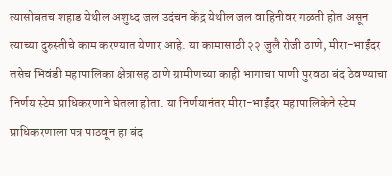त्यासोबतच शहाड येथील अशुध्द जल उदंचन केंद्र येथील जल वाहिनीवर गळती होत असून त्याच्या दुरुस्तीचे काम करण्यात येणार आहे. या कामासाठी २२ जुलै रोजी ठाणे, मीरा-भाईंदर तसेच भिवंडी महापालिका क्षेत्रासह ठाणे ग्रामीणच्या काही भागाचा पाणी पुरवठा बंद ठेवण्याचा निर्णय स्टेम प्राधिकरणाने घेतला होता. या निर्णयानंतर मीरा-भाईंदर महापालिकेने स्टेम प्राधिकरणाला पत्र पाठवून हा बंद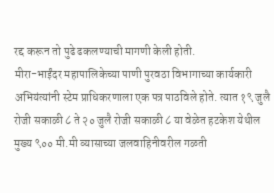रद्द करून तो पुढे ढकलण्याची मागणी केली होती.
मीरा-भाईंदर महापालिकेच्या पाणी पुरवठा विभागाच्या कार्यकारी अभियंत्यांनी स्टेम प्राधिकरणाला एक पत्र पाठविले होते. त्यात १९ जुलै रोजी सकाळी ८ ते २० जुलै रोजी सकाळी ८ या वेळेत हटकेश येथील मुख्य ९०० मी.मी व्यासाच्या जलवाहिनीवरील गळती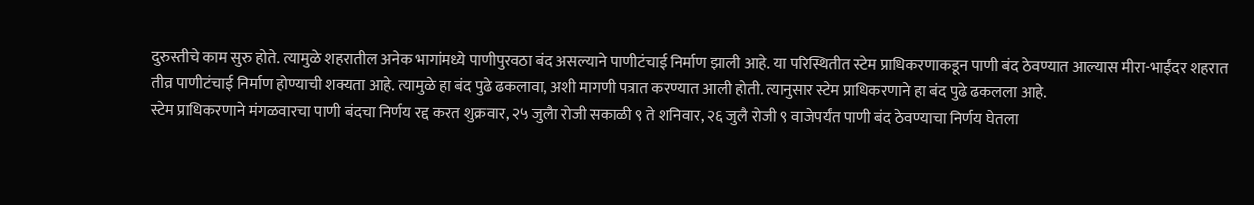दुरुस्तीचे काम सुरु होते. त्यामुळे शहरातील अनेक भागांमध्ये पाणीपुरवठा बंद असल्याने पाणीटंचाई निर्माण झाली आहे. या परिस्थितीत स्टेम प्राधिकरणाकडून पाणी बंद ठेवण्यात आल्यास मीरा-भाईंदर शहरात तीव्र पाणीटंचाई निर्माण होण्याची शक्यता आहे. त्यामुळे हा बंद पुढे ढकलावा, अशी मागणी पत्रात करण्यात आली होती. त्यानुसार स्टेम प्राधिकरणाने हा बंद पुढे ढकलला आहे.
स्टेम प्राधिकरणाने मंगळवारचा पाणी बंदचा निर्णय रद्द करत शुक्रवार, २५ जुलैा रोजी सकाळी ९ ते शनिवार, २६ जुलै रोजी ९ वाजेपर्यंत पाणी बंद ठेवण्याचा निर्णय घेतला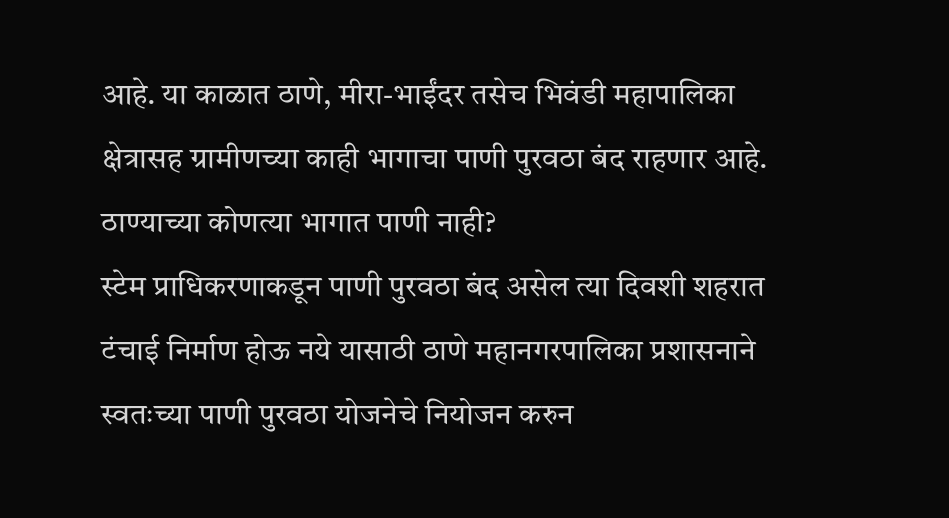आहे. या काळात ठाणे, मीरा-भाईंदर तसेच भिवंडी महापालिका क्षेत्रासह ग्रामीणच्या काही भागाचा पाणी पुरवठा बंद राहणार आहे.
ठाण्याच्या कोणत्या भागात पाणी नाही?
स्टेम प्राधिकरणाकडून पाणी पुरवठा बंद असेल त्या दिवशी शहरात टंचाई निर्माण होऊ नये यासाठी ठाणे महानगरपालिका प्रशासनाने स्वतःच्या पाणी पुरवठा योजनेचे नियोजन करुन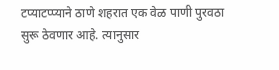टप्याटप्प्याने ठाणे शहरात एक वेळ पाणी पुरवठा सुरू ठेवणार आहे. त्यानुसार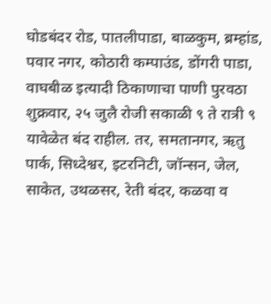घोडबंदर रोड, पातलीपाडा, बाळकुम, ब्रम्हांड, पवार नगर, कोठारी कम्पाउंड, डोंगरी पाडा, वाघबीळ इत्यादी ठिकाणाचा पाणी पुरवठा शुक्रवार, २५ जुलै रोजी सकाळी ९ ते रात्री ९ यावेळेत बंद राहील. तर, समतानगर, ऋतु पार्क, सिध्देश्वर, इटरनिटी, जॉन्सन, जेल, साकेत, उथळसर, रेती बंदर, कळवा व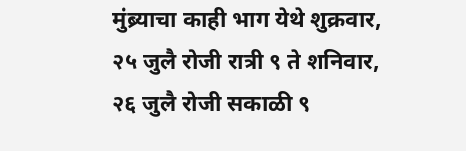मुंब्र्याचा काही भाग येथे शुक्रवार, २५ जुलै रोजी रात्री ९ ते शनिवार, २६ जुलै रोजी सकाळी ९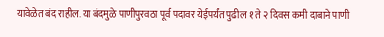यावेळेत बंद राहील. या बंदमुळे पाणीपुरवठा पूर्व पदावर येईपर्यंत पुढील १ ते २ दिवस कमी दाबाने पाणी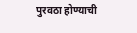पुरवठा होण्याची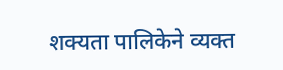शक्यता पालिकेने व्यक्त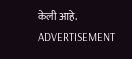केली आहे.
ADVERTISEMENT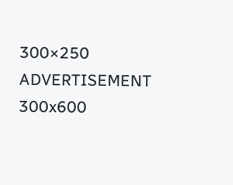300×250
ADVERTISEMENT 300x600